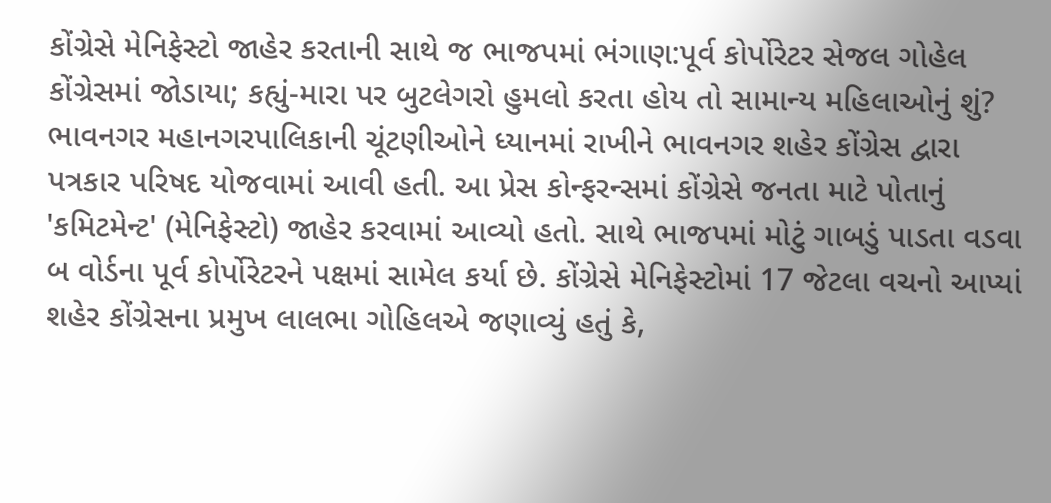કોંગ્રેસે મેનિફેસ્ટો જાહેર કરતાની સાથે જ ભાજપમાં ભંગાણ:પૂર્વ કોર્પોરેટર સેજલ ગોહેલ કોંગ્રેસમાં જોડાયા; કહ્યું-મારા પર બુટલેગરો હુમલો કરતા હોય તો સામાન્ય મહિલાઓનું શું?
ભાવનગર મહાનગરપાલિકાની ચૂંટણીઓને ધ્યાનમાં રાખીને ભાવનગર શહેર કોંગ્રેસ દ્વારા પત્રકાર પરિષદ યોજવામાં આવી હતી. આ પ્રેસ કોન્ફરન્સમાં કોંગ્રેસે જનતા માટે પોતાનું 'કમિટમેન્ટ' (મેનિફેસ્ટો) જાહેર કરવામાં આવ્યો હતો. સાથે ભાજપમાં મોટું ગાબડું પાડતા વડવા બ વોર્ડના પૂર્વ કોર્પોરેટરને પક્ષમાં સામેલ કર્યા છે. કોંગ્રેસે મેનિફેસ્ટોમાં 17 જેટલા વચનો આપ્યાં
શહેર કોંગ્રેસના પ્રમુખ લાલભા ગોહિલએ જણાવ્યું હતું કે,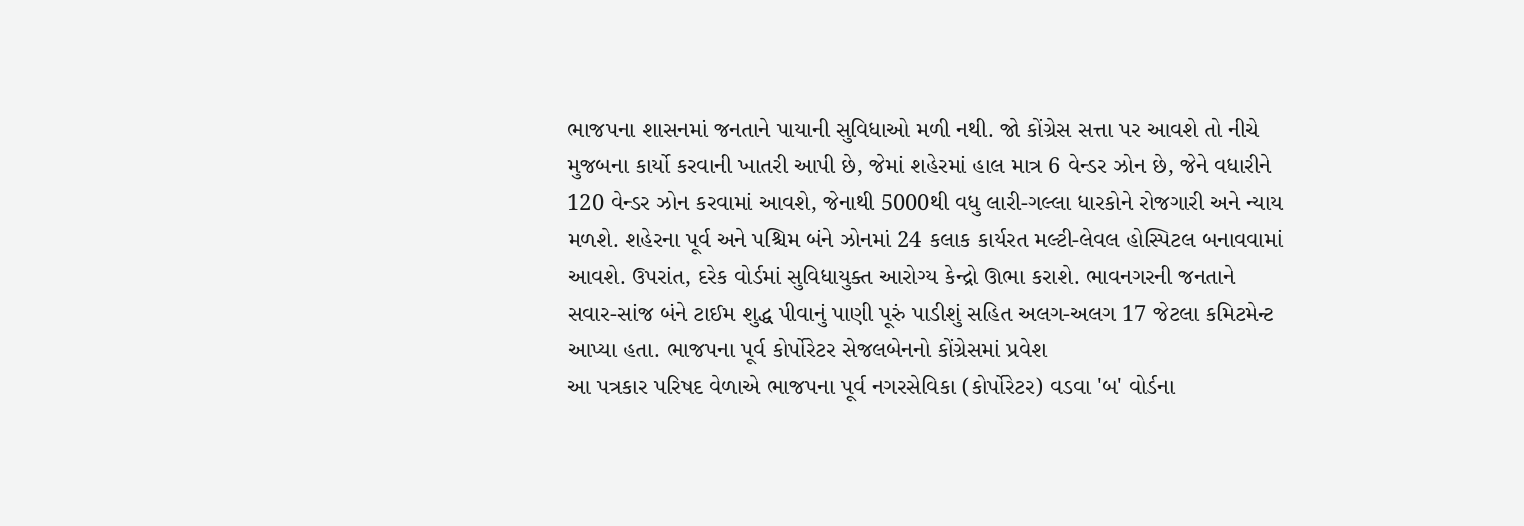ભાજપના શાસનમાં જનતાને પાયાની સુવિધાઓ મળી નથી. જો કોંગ્રેસ સત્તા પર આવશે તો નીચે મુજબના કાર્યો કરવાની ખાતરી આપી છે, જેમાં શહેરમાં હાલ માત્ર 6 વેન્ડર ઝોન છે, જેને વધારીને 120 વેન્ડર ઝોન કરવામાં આવશે, જેનાથી 5000થી વધુ લારી-ગલ્લા ધારકોને રોજગારી અને ન્યાય મળશે. શહેરના પૂર્વ અને પશ્ચિમ બંને ઝોનમાં 24 કલાક કાર્યરત મલ્ટી-લેવલ હોસ્પિટલ બનાવવામાં આવશે. ઉપરાંત, દરેક વોર્ડમાં સુવિધાયુક્ત આરોગ્ય કેન્દ્રો ઊભા કરાશે. ભાવનગરની જનતાને સવાર-સાંજ બંને ટાઈમ શુદ્ધ પીવાનું પાણી પૂરું પાડીશું સહિત અલગ-અલગ 17 જેટલા કમિટમેન્ટ આપ્યા હતા. ભાજપના પૂર્વ કોર્પોરેટર સેજલબેનનો કોંગ્રેસમાં પ્રવેશ
આ પત્રકાર પરિષદ વેળાએ ભાજપના પૂર્વ નગરસેવિકા (કોર્પોરેટર) વડવા 'બ' વોર્ડના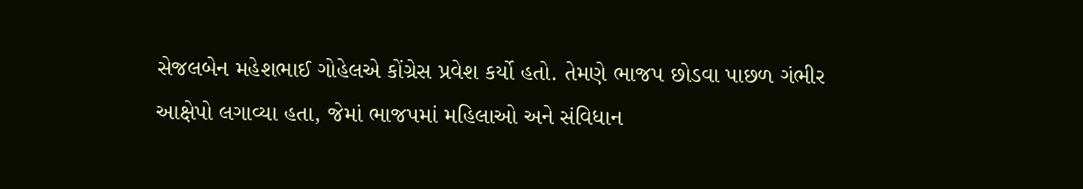સેજલબેન મહેશભાઈ ગોહેલએ કોંગ્રેસ પ્રવેશ કર્યો હતો. તેમણે ભાજપ છોડવા પાછળ ગંભીર આક્ષેપો લગાવ્યા હતા, જેમાં ભાજપમાં મહિલાઓ અને સંવિધાન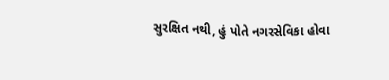સુરક્ષિત નથી, હું પોતે નગરસેવિકા હોવા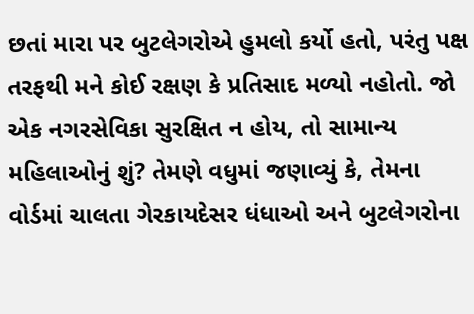છતાં મારા પર બુટલેગરોએ હુમલો કર્યો હતો, પરંતુ પક્ષ તરફથી મને કોઈ રક્ષણ કે પ્રતિસાદ મળ્યો નહોતો. જો એક નગરસેવિકા સુરક્ષિત ન હોય, તો સામાન્ય મહિલાઓનું શું? તેમણે વધુમાં જણાવ્યું કે, તેમના વોર્ડમાં ચાલતા ગેરકાયદેસર ધંધાઓ અને બુટલેગરોના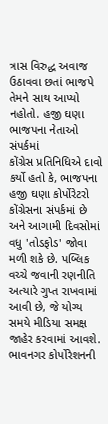ત્રાસ વિરુદ્ધ અવાજ ઉઠાવવા છતાં ભાજપે તેમને સાથ આપ્યો નહોતો. હજી ઘણા ભાજપના નેતાઓ સંપર્કમાં
કોંગ્રેસ પ્રતિનિધિએ દાવો કર્યો હતો કે, ભાજપના હજી ઘણા કોર્પોરેટરો કોંગ્રેસના સંપર્કમાં છે અને આગામી દિવસોમાં વધુ 'તોડફોડ' જોવા મળી શકે છે. પબ્લિક વચ્ચે જવાની રણનીતિ અત્યારે ગુપ્ત રાખવામાં આવી છે, જે યોગ્ય સમયે મીડિયા સમક્ષ જાહેર કરવામાં આવશે. ભાવનગર કોર્પોરેશનની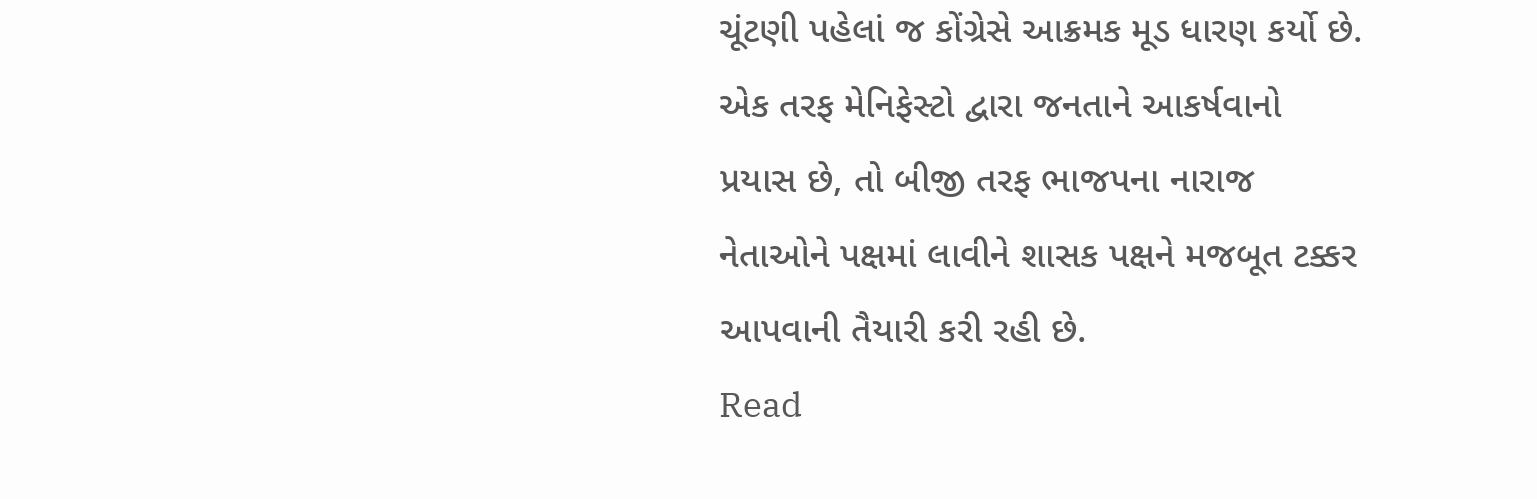ચૂંટણી પહેલાં જ કોંગ્રેસે આક્રમક મૂડ ધારણ કર્યો છે. એક તરફ મેનિફેસ્ટો દ્વારા જનતાને આકર્ષવાનો પ્રયાસ છે, તો બીજી તરફ ભાજપના નારાજ નેતાઓને પક્ષમાં લાવીને શાસક પક્ષને મજબૂત ટક્કર આપવાની તૈયારી કરી રહી છે.
Read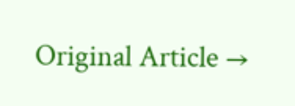Original Article →